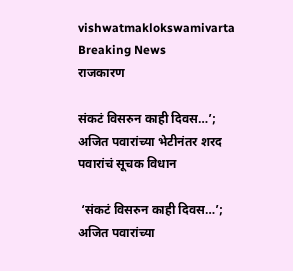vishwatmaklokswamivarta
Breaking News
राजकारण

संकटं विसरुन काही दिवस…’; अजित पवारांच्या भेटीनंतर शरद पवारांचं सूचक विधान

 ‘संकटं विसरुन काही दिवस…’; अजित पवारांच्या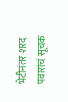भेटीनंतर शरद पवारांचं सूचक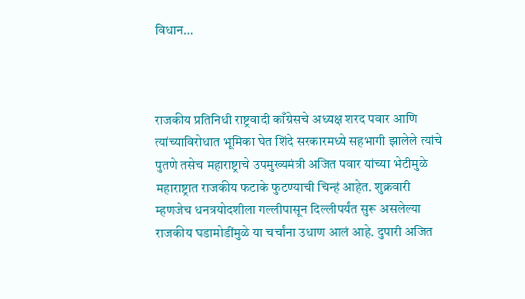विधान…



राजकीय प्रतिनिधी राष्ट्रवादी काँग्रेसचे अध्यक्ष शरद पवार आणि त्यांच्याविरोधात भूमिका घेत शिंदे सरकारमध्ये सहभागी झालेले त्यांचे पुतणे तसेच महाराष्ट्राचे उपमुख्यमंत्री अजित पवार यांच्या भेटीमुळे महाराष्ट्रात राजकीय फटाके फुटण्याची चिन्हं आहेत. शुक्रवारी म्हणजेच धनत्रयोदशीला गल्लीपासून दिल्लीपर्यंत सुरू असलेल्या राजकीय घडामोडींमुळे या चर्चांना उधाण आलं आहे. दुपारी अजित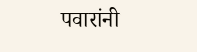पवारांनी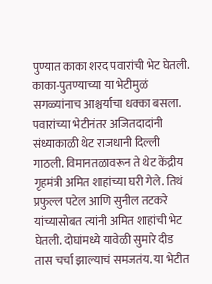पुण्यात काका शरद पवारांची भेट घेतली. काका-पुतण्याच्या या भेटीमुळं सगळ्यांनाच आश्चर्याचा धक्का बसला. पवारांच्या भेटीनंतर अजितदादांनी संध्याकाळी थेट राजधानी दिल्ली गाठली. विमानतळावरून ते थेट केंद्रीय गृहमंत्री अमित शाहांच्या घरी गेले. तिथं प्रफुल्ल पटेल आणि सुनील तटकरे यांच्यासोबत त्यांनी अमित शाहांची भेट घेतली. दोघांमध्ये यावेळी सुमारे दीड तास चर्चा झाल्याचं समजतंय. या भेटीत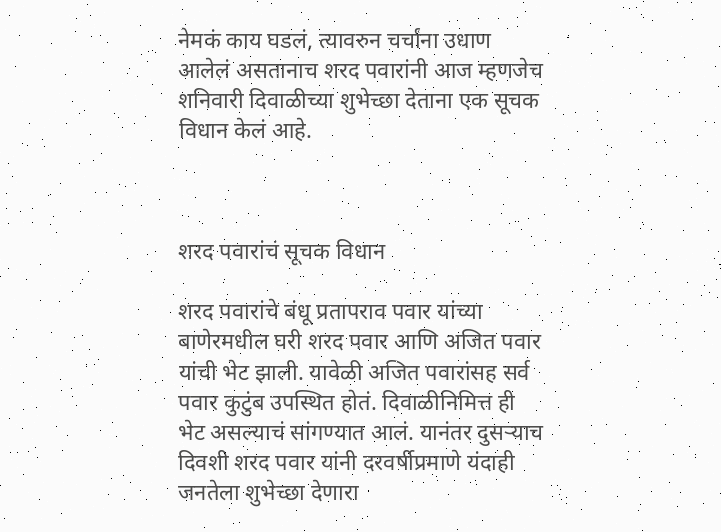नेमकं काय घडलं, त्यावरुन चर्चांना उधाण आलेलं असतानाच शरद पवारांनी आज म्हणजेच शनिवारी दिवाळीच्या शुभेच्छा देताना एक सूचक विधान केलं आहे.



शरद पवारांचं सूचक विधान

शरद पवारांचे बंधू प्रतापराव पवार यांच्या बाणेरमधील घरी शरद पवार आणि अजित पवार यांची भेट झाली. यावेळी अजित पवारांसह सर्व पवार कुटुंब उपस्थित होतं. दिवाळीनिमित्त ही भेट असल्याचं सांगण्यात आलं. यानंतर दुसऱ्याच दिवशी शरद पवार यांनी दरवर्षीप्रमाणे यंदाही जनतेला शुभेच्छा देणारा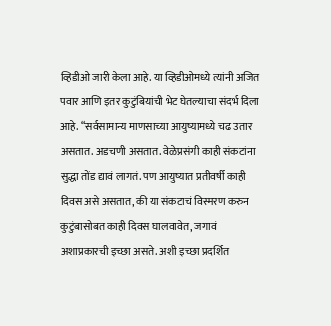व्हिडीओ जारी केला आहे. या व्हिडीओमध्ये त्यांनी अजित पवार आणि इतर कुटुंबियांची भेट घेतल्याचा संदर्भ दिला आहे. “सर्वसामान्य माणसाच्या आयुष्यामध्ये चढ उतार असतात. अडचणी असतात. वेळेप्रसंगी काही संकटांना सुद्धा तोंड द्यावं लागतं. पण आयुष्यात प्रतीवर्षी काही दिवस असे असतात, की या संकटाचं विस्मरण करुन कुटुंबासोबत काही दिवस घालवावेत, जगावं अशाप्रकारची इच्छा असते. अशी इच्छा प्रदर्शित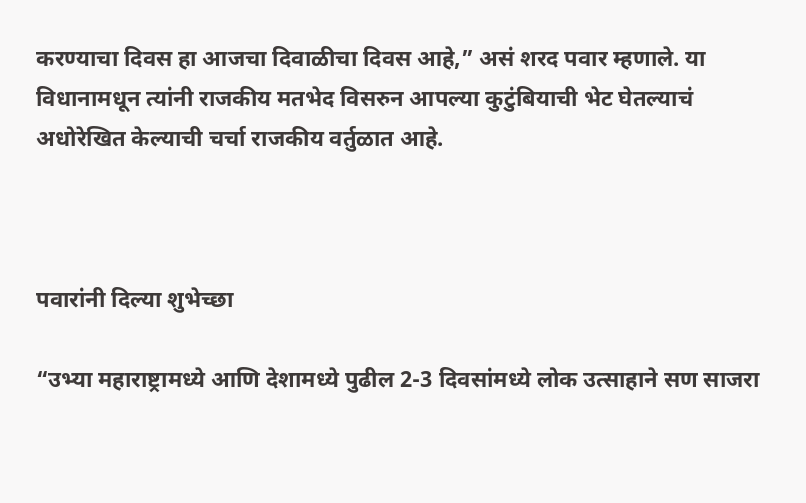करण्याचा दिवस हा आजचा दिवाळीचा दिवस आहे,” असं शरद पवार म्हणाले. या विधानामधून त्यांनी राजकीय मतभेद विसरुन आपल्या कुटुंबियाची भेट घेतल्याचं अधोरेखित केल्याची चर्चा राजकीय वर्तुळात आहे.



पवारांनी दिल्या शुभेच्छा

“उभ्या महाराष्ट्रामध्ये आणि देशामध्ये पुढील 2-3 दिवसांमध्ये लोक उत्साहाने सण साजरा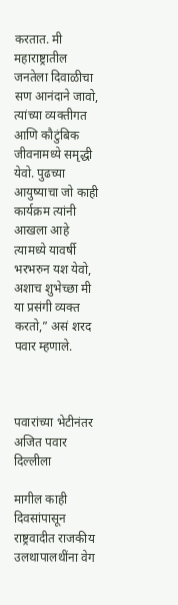करतात. मी महाराष्ट्रातील जनतेला दिवाळीचा सण आनंदाने जावो, त्यांच्या व्यक्तीगत आणि कौटुंबिक जीवनामध्ये समृद्धी येवो. पुढच्या आयुष्याचा जो काही कार्यक्रम त्यांनी आखला आहे त्यामध्ये यावर्षी भरभरुन यश येवो, अशाच शुभेच्छा मी या प्रसंगी व्यक्त करतो,” असं शरद पवार म्हणाले.



पवारांच्या भेटीनंतर अजित पवार दिल्लीला

मागील काही दिवसांपासून राष्ट्रवादीत राजकीय उलथापालथींना वेग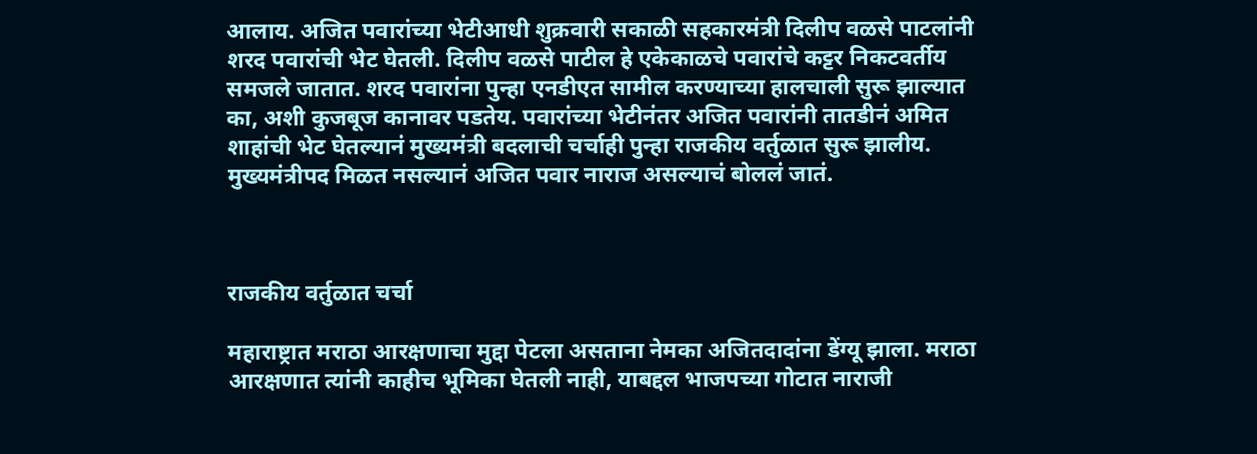आलाय. अजित पवारांच्या भेटीआधी शुक्रवारी सकाळी सहकारमंत्री दिलीप वळसे पाटलांनी शरद पवारांची भेट घेतली. दिलीप वळसे पाटील हे एकेकाळचे पवारांचे कट्टर निकटवर्तीय समजले जातात. शरद पवारांना पुन्हा एनडीएत सामील करण्याच्या हालचाली सुरू झाल्यात का, अशी कुजबूज कानावर पडतेय. पवारांच्या भेटीनंतर अजित पवारांनी तातडीनं अमित शाहांची भेट घेतल्यानं मुख्यमंत्री बदलाची चर्चाही पुन्हा राजकीय वर्तुळात सुरू झालीय. मुख्यमंत्रीपद मिळत नसल्यानं अजित पवार नाराज असल्याचं बोललं जातं.



राजकीय वर्तुळात चर्चा

महाराष्ट्रात मराठा आरक्षणाचा मुद्दा पेटला असताना नेमका अजितदादांना डेंग्यू झाला. मराठा आरक्षणात त्यांनी काहीच भूमिका घेतली नाही, याबद्दल भाजपच्या गोटात नाराजी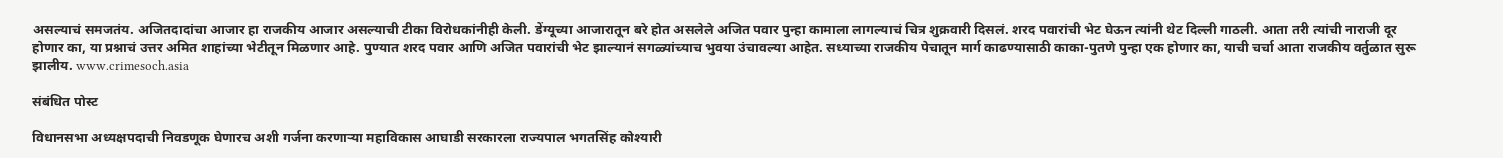असल्याचं समजतंय. अजितदादांचा आजार हा राजकीय आजार असल्याची टीका विरोधकांनीही केली. डेंग्यूच्या आजारातून बरे होत असलेले अजित पवार पुन्हा कामाला लागल्याचं चित्र शुक्रवारी दिसलं. शरद पवारांची भेट घेऊन त्यांनी थेट दिल्ली गाठली. आता तरी त्यांची नाराजी दूर होणार का, या प्रश्नाचं उत्तर अमित शाहांच्या भेटीतून मिळणार आहे. पुण्यात शरद पवार आणि अजित पवारांची भेट झाल्यानं सगळ्यांच्याच भुवया उंचावल्या आहेत. सध्याच्या राजकीय पेचातून मार्ग काढण्यासाठी काका-पुतणे पुन्हा एक होणार का, याची चर्चा आता राजकीय वर्तुळात सुरू झालीय. www.crimesoch.asia

संबंधित पोस्ट

विधानसभा अध्यक्षपदाची निवडणूक घेणारच अशी गर्जना करणाऱ्या महाविकास आघाडी सरकारला राज्यपाल भगतसिंह कोश्यारी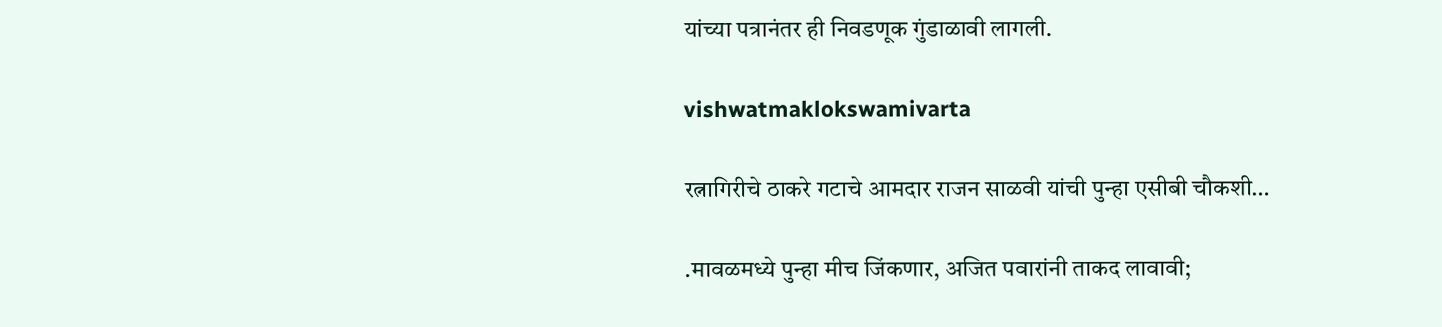यांच्या पत्रानंतर ही निवडणूक गुंडाळावी लागली.

vishwatmaklokswamivarta

रत्नागिरीचे ठाकरे गटाचे आमदार राजन साळवी यांची पुन्हा एसीबी चौकशी…

.मावळमध्ये पुन्हा मीच जिंकणार, अजित पवारांनी ताकद लावावी;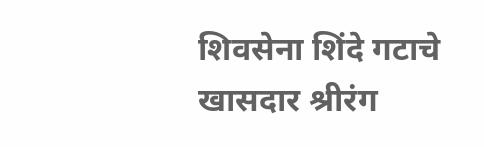शिवसेना शिंदे गटाचे खासदार श्रीरंग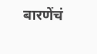बारणेंचं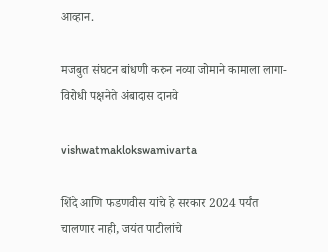आव्हान.

मजबुत संघटन बांधणी करुन नव्या जोमाने कामाला लागा- विरोधी पक्षनेते अंबादास दानवे

vishwatmaklokswamivarta

शिंदे आणि फडणवीस यांचे हे सरकार 2024 पर्यंत चालणार नाही, जयंत पाटीलांचे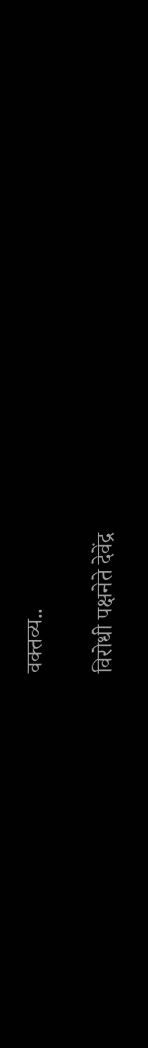वक्तव्य..

विरोधी पक्षनेते देवेंद्र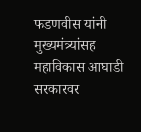फडणवीस यांनी मुख्यमंत्र्यांसह महाविकास आघाडी सरकारवर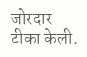जोरदार टीका केली.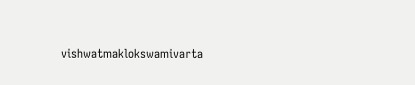vishwatmaklokswamivarta